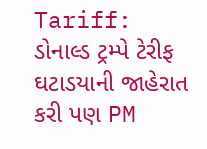Tariff: ડોનાલ્ડ ટ્રમ્પે ટેરીફ ઘટાડયાની જાહેરાત કરી પણ PM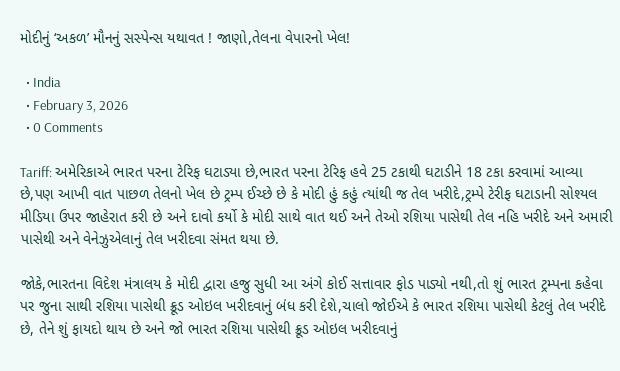મોદીનું ‘અકળ’ મૌનનું સસ્પેન્સ યથાવત ! જાણો,તેલના વેપારનો ખેલ!

  • India
  • February 3, 2026
  • 0 Comments

Tariff: અમેરિકાએ ભારત પરના ટેરિફ ઘટાડ્યા છે,ભારત પરના ટેરિફ હવે 25 ટકાથી ઘટાડીને 18 ટકા કરવામાં આવ્યા છે,પણ આખી વાત પાછળ તેલનો ખેલ છે ટ્રમ્પ ઈચ્છે છે કે મોદી હું કહું ત્યાંથી જ તેલ ખરીદે,ટ્રમ્પે ટેરીફ ઘટાડાની સોશ્યલ મીડિયા ઉપર જાહેરાત કરી છે અને દાવો કર્યો કે મોદી સાથે વાત થઈ અને તેઓ રશિયા પાસેથી તેલ નહિ ખરીદે અને અમારી પાસેથી અને વેનેઝુએલાનું તેલ ખરીદવા સંમત થયા છે.

જોકે,ભારતના વિદેશ મંત્રાલય કે મોદી દ્વારા હજુ સુધી આ અંગે કોઈ સત્તાવાર ફોડ પાડ્યો નથી,તો શું ભારત ટ્રમ્પના કહેવા પર જુના સાથી રશિયા પાસેથી ક્રૂડ ઓઇલ ખરીદવાનું બંધ કરી દેશે,ચાલો જોઈએ કે ભારત રશિયા પાસેથી કેટલું તેલ ખરીદે છે, તેને શું ફાયદો થાય છે અને જો ભારત રશિયા પાસેથી ક્રૂડ ઓઇલ ખરીદવાનું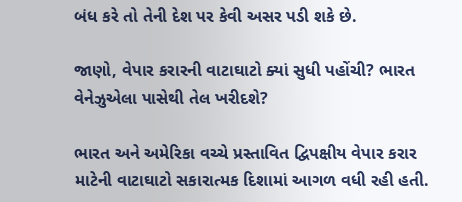બંધ કરે તો તેની દેશ પર કેવી અસર પડી શકે છે.

જાણો, વેપાર કરારની વાટાઘાટો ક્યાં સુધી પહોંચી? ભારત વેનેઝુએલા પાસેથી તેલ ખરીદશે?

ભારત અને અમેરિકા વચ્ચે પ્રસ્તાવિત દ્વિપક્ષીય વેપાર કરાર માટેની વાટાઘાટો સકારાત્મક દિશામાં આગળ વધી રહી હતી.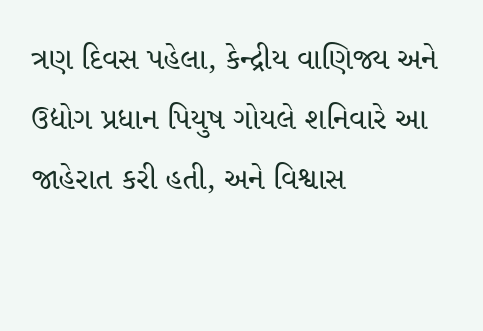ત્રણ દિવસ પહેલા, કેન્દ્રીય વાણિજ્ય અને ઉદ્યોગ પ્રધાન પિયુષ ગોયલે શનિવારે આ જાહેરાત કરી હતી, અને વિશ્વાસ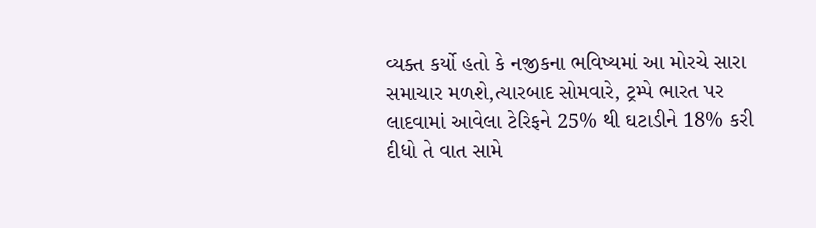વ્યક્ત કર્યો હતો કે નજીકના ભવિષ્યમાં આ મોરચે સારા સમાચાર મળશે,ત્યારબાદ સોમવારે, ટ્રમ્પે ભારત પર લાદવામાં આવેલા ટેરિફને 25% થી ઘટાડીને 18% કરી દીધો તે વાત સામે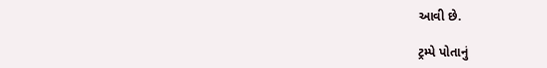આવી છે.

ટ્રમ્પે પોતાનું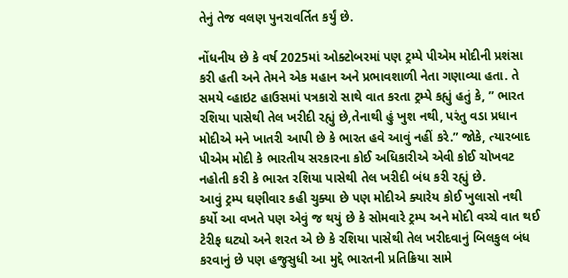તેનું તેજ વલણ પુનરાવર્તિત કર્યું છે.

નોંધનીય છે કે વર્ષ 2025માં ઓક્ટોબરમાં પણ ટ્રમ્પે પીએમ મોદીની પ્રશંસા કરી હતી અને તેમને એક મહાન અને પ્રભાવશાળી નેતા ગણાવ્યા હતા. તે સમયે વ્હાઇટ હાઉસમાં પત્રકારો સાથે વાત કરતા ટ્રમ્પે કહ્યું હતું કે, ” ભારત રશિયા પાસેથી તેલ ખરીદી રહ્યું છે,તેનાથી હું ખુશ નથી, પરંતુ વડા પ્રધાન મોદીએ મને ખાતરી આપી છે કે ભારત હવે આવું નહીં કરે.” જોકે, ત્યારબાદ પીએમ મોદી કે ભારતીય સરકારના કોઈ અધિકારીએ એવી કોઈ ચોખવટ નહોતી કરી કે ભારત રશિયા પાસેથી તેલ ખરીદી બંધ કરી રહ્યું છે.
આવું ટ્રમ્પ ઘણીવાર કહી ચુક્યા છે પણ મોદીએ ક્યારેય કોઈ ખુલાસો નથી કર્યો આ વખતે પણ એવું જ થયું છે કે સોમવારે ટ્રમ્પ અને મોદી વચ્ચે વાત થઈ ટેરીફ ઘટ્યો અને શરત એ છે કે રશિયા પાસેથી તેલ ખરીદવાનું બિલકુલ બંધ કરવાનું છે પણ હજુસુધી આ મુદ્દે ભારતની પ્રતિક્રિયા સામે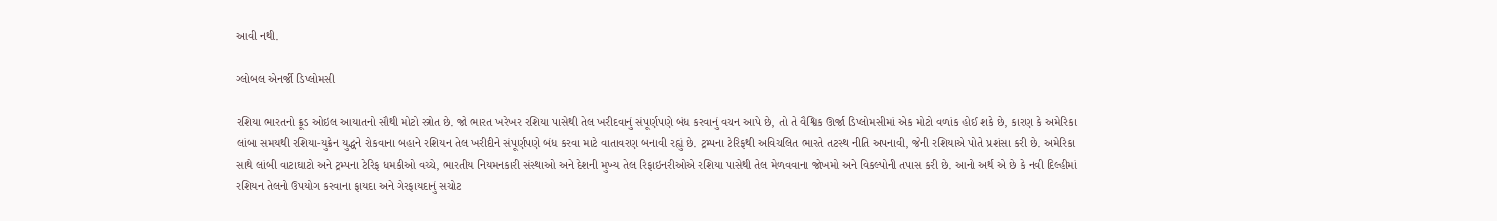આવી નથી.

ગ્લોબલ એનર્જી ડિપ્લોમસી

રશિયા ભારતનો ક્રૂડ ઓઇલ આયાતનો સૌથી મોટો સ્ત્રોત છે. જો ભારત ખરેખર રશિયા પાસેથી તેલ ખરીદવાનું સંપૂર્ણપણે બંધ કરવાનું વચન આપે છે, તો તે વૈશ્વિક ઊર્જા ડિપ્લોમસીમાં એક મોટો વળાંક હોઈ શકે છે, કારણ કે અમેરિકા લાંબા સમયથી રશિયા-યુક્રેન યુદ્ધને રોકવાના બહાને રશિયન તેલ ખરીદીને સંપૂર્ણપણે બંધ કરવા માટે વાતાવરણ બનાવી રહ્યું છે. ટ્રમ્પના ટેરિફથી અવિચલિત ભારતે તટસ્થ નીતિ અપનાવી, જેની રશિયાએ પોતે પ્રશંસા કરી છે. અમેરિકા સાથે લાંબી વાટાઘાટો અને ટ્રમ્પના ટેરિફ ધમકીઓ વચ્ચે, ભારતીય નિયમનકારી સંસ્થાઓ અને દેશની મુખ્ય તેલ રિફાઇનરીઓએ રશિયા પાસેથી તેલ મેળવવાના જોખમો અને વિકલ્પોની તપાસ કરી છે. આનો અર્થ એ છે કે નવી દિલ્હીમાં રશિયન તેલનો ઉપયોગ કરવાના ફાયદા અને ગેરફાયદાનું સચોટ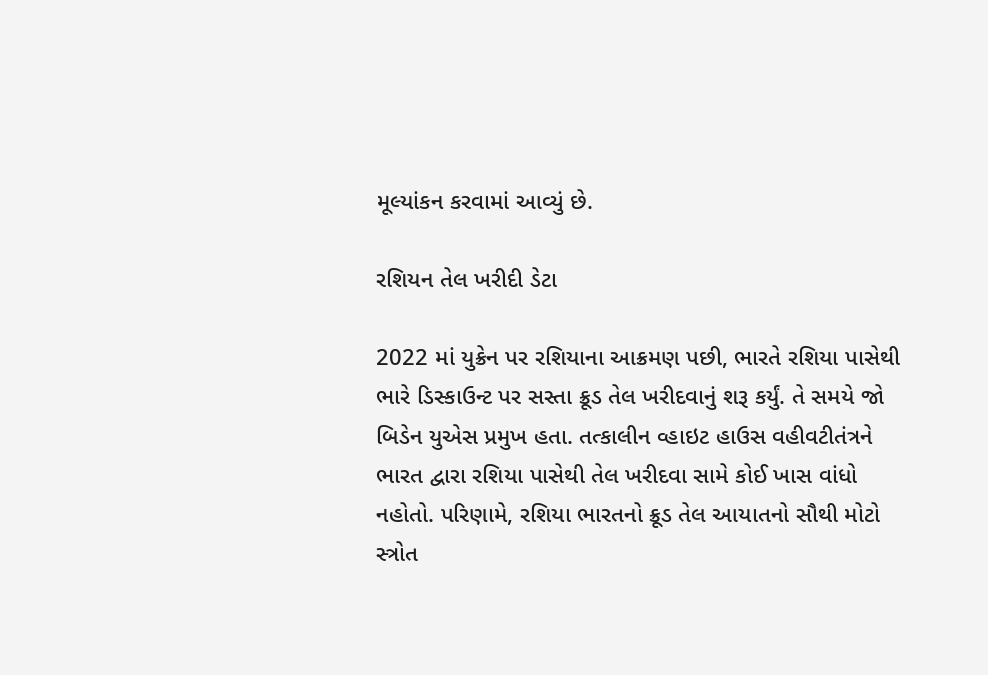મૂલ્યાંકન કરવામાં આવ્યું છે.

રશિયન તેલ ખરીદી ડેટા

2022 માં યુક્રેન પર રશિયાના આક્રમણ પછી, ભારતે રશિયા પાસેથી ભારે ડિસ્કાઉન્ટ પર સસ્તા ક્રૂડ તેલ ખરીદવાનું શરૂ કર્યું. તે સમયે જો બિડેન યુએસ પ્રમુખ હતા. તત્કાલીન વ્હાઇટ હાઉસ વહીવટીતંત્રને ભારત દ્વારા રશિયા પાસેથી તેલ ખરીદવા સામે કોઈ ખાસ વાંધો નહોતો. પરિણામે, રશિયા ભારતનો ક્રૂડ તેલ આયાતનો સૌથી મોટો સ્ત્રોત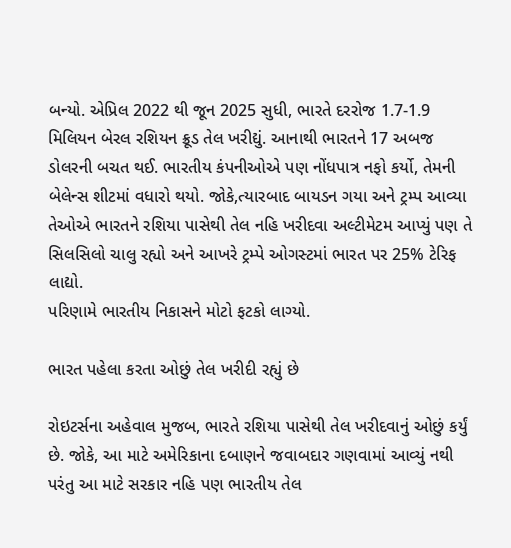બન્યો. એપ્રિલ 2022 થી જૂન 2025 સુધી, ભારતે દરરોજ 1.7-1.9 મિલિયન બેરલ રશિયન ક્રૂડ તેલ ખરીદ્યું. આનાથી ભારતને 17 અબજ ડોલરની બચત થઈ. ભારતીય કંપનીઓએ પણ નોંધપાત્ર નફો કર્યો, તેમની બેલેન્સ શીટમાં વધારો થયો. જોકે,ત્યારબાદ બાયડન ગયા અને ટ્રમ્પ આવ્યા તેઓએ ભારતને રશિયા પાસેથી તેલ નહિ ખરીદવા અલ્ટીમેટમ આપ્યું પણ તે સિલસિલો ચાલુ રહ્યો અને આખરે ટ્રમ્પે ઓગસ્ટમાં ભારત પર 25% ટેરિફ લાદ્યો.
પરિણામે ભારતીય નિકાસને મોટો ફટકો લાગ્યો.

ભારત પહેલા કરતા ઓછું તેલ ખરીદી રહ્યું છે

રોઇટર્સના અહેવાલ મુજબ, ભારતે રશિયા પાસેથી તેલ ખરીદવાનું ઓછું કર્યું છે. જોકે, આ માટે અમેરિકાના દબાણને જવાબદાર ગણવામાં આવ્યું નથી પરંતુ આ માટે સરકાર નહિ પણ ભારતીય તેલ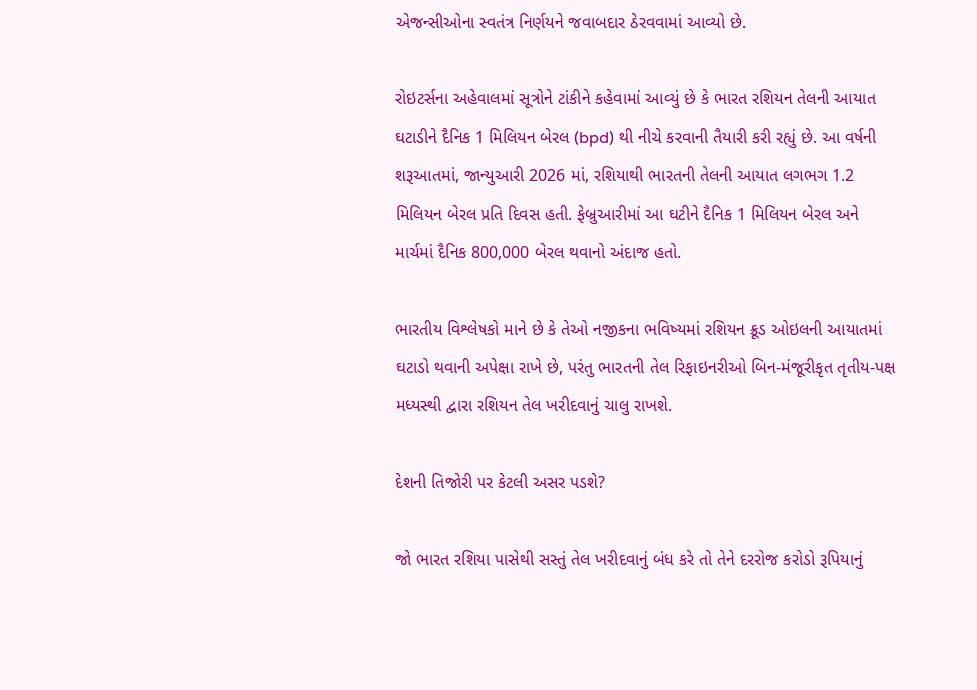એજન્સીઓના સ્વતંત્ર નિર્ણયને જવાબદાર ઠેરવવામાં આવ્યો છે.

રોઇટર્સના અહેવાલમાં સૂત્રોને ટાંકીને કહેવામાં આવ્યું છે કે ભારત રશિયન તેલની આયાત ઘટાડીને દૈનિક 1 મિલિયન બેરલ (bpd) થી નીચે કરવાની તૈયારી કરી રહ્યું છે. આ વર્ષની શરૂઆતમાં, જાન્યુઆરી 2026 માં, રશિયાથી ભારતની તેલની આયાત લગભગ 1.2 મિલિયન બેરલ પ્રતિ દિવસ હતી. ફેબ્રુઆરીમાં આ ઘટીને દૈનિક 1 મિલિયન બેરલ અને માર્ચમાં દૈનિક 800,000 બેરલ થવાનો અંદાજ હતો.

ભારતીય વિશ્લેષકો માને છે કે તેઓ નજીકના ભવિષ્યમાં રશિયન ક્રૂડ ઓઇલની આયાતમાં ઘટાડો થવાની અપેક્ષા રાખે છે, પરંતુ ભારતની તેલ રિફાઇનરીઓ બિન-મંજૂરીકૃત તૃતીય-પક્ષ મધ્યસ્થી દ્વારા રશિયન તેલ ખરીદવાનું ચાલુ રાખશે.

દેશની તિજોરી પર કેટલી અસર પડશે?

જો ભારત રશિયા પાસેથી સસ્તું તેલ ખરીદવાનું બંધ કરે તો તેને દરરોજ કરોડો રૂપિયાનું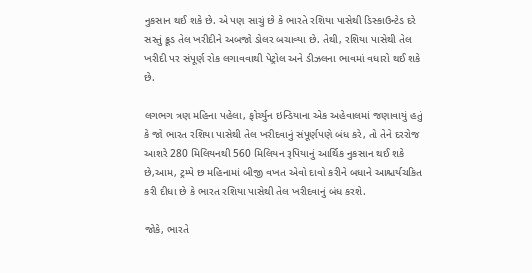નુકસાન થઈ શકે છે. એ પણ સાચું છે કે ભારતે રશિયા પાસેથી ડિસ્કાઉન્ટેડ દરે સસ્તું ક્રૂડ તેલ ખરીદીને અબજો ડોલર બચાવ્યા છે. તેથી, રશિયા પાસેથી તેલ ખરીદી પર સંપૂર્ણ રોક લગાવવાથી પેટ્રોલ અને ડીઝલના ભાવમાં વધારો થઈ શકે છે.

લગભગ ત્રણ મહિના પહેલા, ફોર્ચ્યુન ઇન્ડિયાના એક અહેવાલમાં જણાવાયું હતું કે જો ભારત રશિયા પાસેથી તેલ ખરીદવાનું સંપૂર્ણપણે બંધ કરે, તો તેને દરરોજ આશરે 280 મિલિયનથી 560 મિલિયન રૂપિયાનું આર્થિક નુકસાન થઈ શકે છે,આમ, ટ્રમ્પે છ મહિનામાં બીજી વખત એવો દાવો કરીને બધાને આશ્ચર્યચકિત કરી દીધા છે કે ભારત રશિયા પાસેથી તેલ ખરીદવાનું બંધ કરશે.

જોકે, ભારતે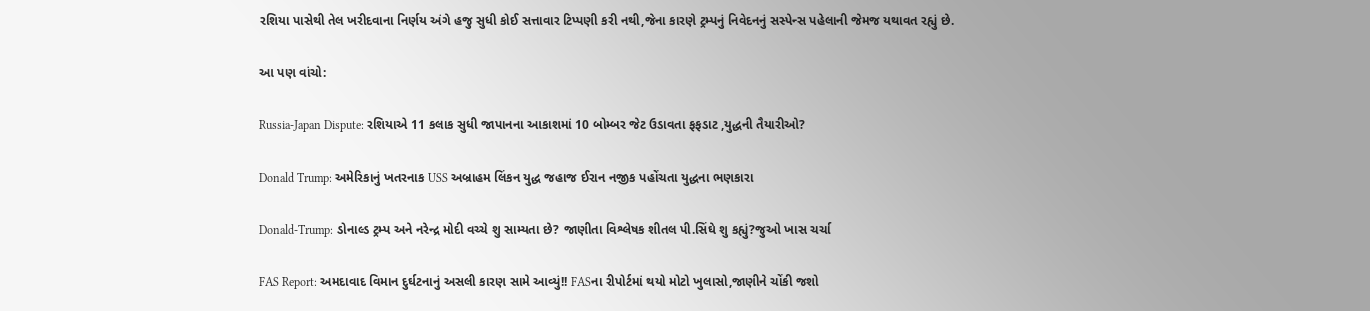રશિયા પાસેથી તેલ ખરીદવાના નિર્ણય અંગે હજુ સુધી કોઈ સત્તાવાર ટિપ્પણી કરી નથી,જેના કારણે ટ્રમ્પનું નિવેદનનું સસ્પેન્સ પહેલાની જેમજ યથાવત રહ્યું છે.

આ પણ વાંચો:

Russia-Japan Dispute: રશિયાએ 11 કલાક સુધી જાપાનના આકાશમાં 10 બોમ્બર જેટ ઉડાવતા ફફડાટ ,યુદ્ધની તૈયારીઓ?

Donald Trump: અમેરિકાનું ખતરનાક USS અબ્રાહમ લિંકન યુદ્ધ જહાજ ઈરાન નજીક પહોંચતા યુદ્ધના ભણકારા

Donald-Trump: ડોનાલ્ડ ટ્રમ્પ અને નરેન્દ્ર મોદી વચ્ચે શુ સામ્યતા છે? જાણીતા વિશ્લેષક શીતલ પી.સિંઘે શુ કહ્યું?જુઓ ખાસ ચર્ચા

FAS Report: અમદાવાદ વિમાન દુર્ઘટનાનું અસલી કારણ સામે આવ્યું!! FASના રીપોર્ટમાં થયો મોટો ખુલાસો,જાણીને ચોંકી જશો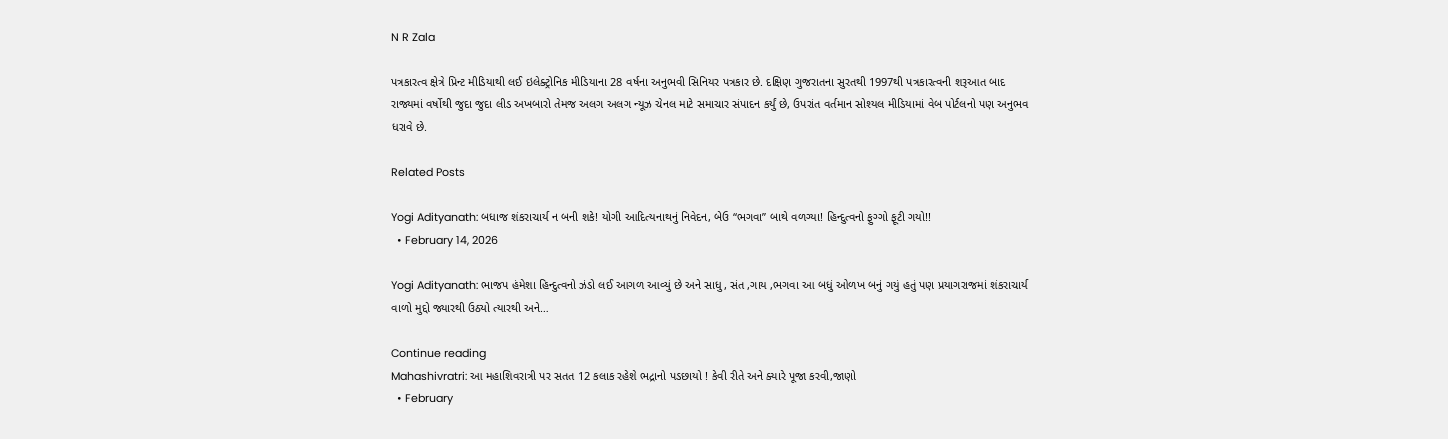N R Zala

પત્રકારત્વ ક્ષેત્રે પ્રિન્ટ મીડિયાથી લઈ ઇલેક્ટ્રોનિક મીડિયાના 28 વર્ષના અનુભવી સિનિયર પત્રકાર છે. દક્ષિણ ગુજરાતના સુરતથી 1997થી પત્રકારત્વની શરૂઆત બાદ રાજ્યમાં વર્ષોથી જુદા જુદા લીડ અખબારો તેમજ અલગ અલગ ન્યૂઝ ચેનલ માટે સમાચાર સંપાદન કર્યું છે, ઉપરાંત વર્તમાન સોશ્યલ મીડિયામાં વેબ પોર્ટલનો પણ અનુભવ ધરાવે છે.

Related Posts

Yogi Adityanath: બધાજ શંકરાચાર્ય ન બની શકે! યોગી આદિત્યનાથનું નિવેદન, બેઉ “ભગવા” બાથે વળગ્યા! હિન્દુત્વનો ફુગ્ગો ફૂટી ગયો!!
  • February 14, 2026

Yogi Adityanath: ભાજપ હંમેશા હિન્દુત્વનો ઝંડો લઈ આગળ આવ્યું છે અને સાધુ, સંત ,ગાય ,ભગવા આ બધું ઓળખ બનું ગયું હતું પણ પ્રયાગરાજમાં શંકરાચાર્ય વાળો મુદ્દો જ્યારથી ઉઠ્યો ત્યારથી અને…

Continue reading
Mahashivratri: આ મહાશિવરાત્રી પર સતત 12 કલાક રહેશે ભદ્રાનો પડછાયો ! કેવી રીતે અને ક્યારે પૂજા કરવી,જાણો
  • February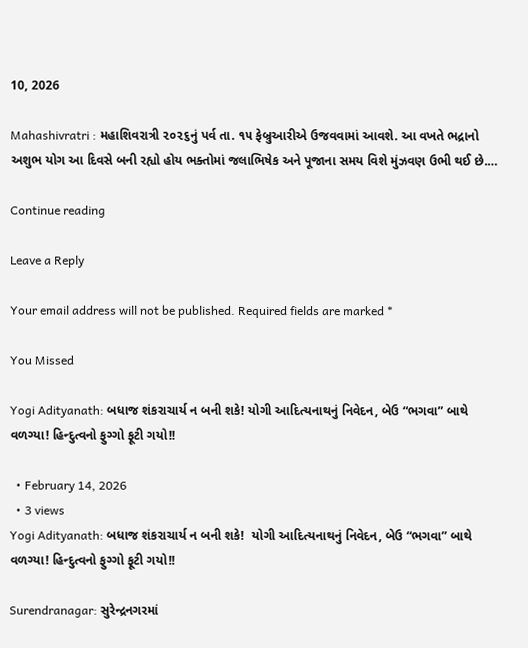10, 2026

Mahashivratri : મહાશિવરાત્રી ૨૦૨૬નું પર્વ તા. ૧૫ ફેબ્રુઆરીએ ઉજવવામાં આવશે. આ વખતે ભદ્રાનો અશુભ યોગ આ દિવસે બની રહ્યો હોય ભક્તોમાં જલાભિષેક અને પૂજાના સમય વિશે મુંઝવણ ઉભી થઈ છે.…

Continue reading

Leave a Reply

Your email address will not be published. Required fields are marked *

You Missed

Yogi Adityanath: બધાજ શંકરાચાર્ય ન બની શકે! યોગી આદિત્યનાથનું નિવેદન, બેઉ “ભગવા” બાથે વળગ્યા! હિન્દુત્વનો ફુગ્ગો ફૂટી ગયો!!

  • February 14, 2026
  • 3 views
Yogi Adityanath: બધાજ શંકરાચાર્ય ન બની શકે!  યોગી આદિત્યનાથનું નિવેદન, બેઉ “ભગવા” બાથે વળગ્યા! હિન્દુત્વનો ફુગ્ગો ફૂટી ગયો!!

Surendranagar: સુરેન્દ્રનગરમાં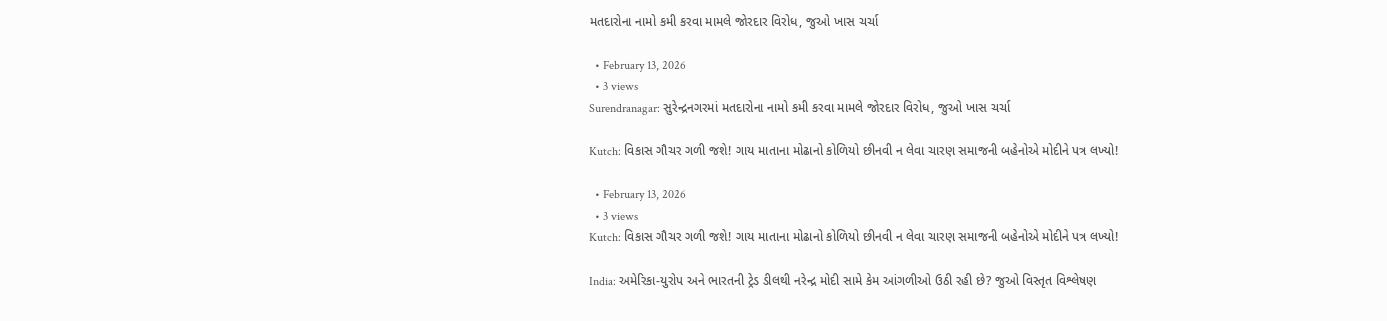મતદારોના નામો કમી કરવા મામલે જોરદાર વિરોધ, જુઓ ખાસ ચર્ચા

  • February 13, 2026
  • 3 views
Surendranagar: સુરેન્દ્રનગરમાં મતદારોના નામો કમી કરવા મામલે જોરદાર વિરોધ, જુઓ ખાસ ચર્ચા

Kutch: વિકાસ ગૌચર ગળી જશે! ગાય માતાના મોઢાનો કોળિયો છીનવી ન લેવા ચારણ સમાજની બહેનોએ મોદીને પત્ર લખ્યો!

  • February 13, 2026
  • 3 views
Kutch: વિકાસ ગૌચર ગળી જશે! ગાય માતાના મોઢાનો કોળિયો છીનવી ન લેવા ચારણ સમાજની બહેનોએ મોદીને પત્ર લખ્યો!

India: અમેરિકા-યુરોપ અને ભારતની ટ્રેડ ડીલથી નરેન્દ્ર મોદી સામે કેમ આંગળીઓ ઉઠી રહી છે? જુઓ વિસ્તૃત વિશ્લેષણ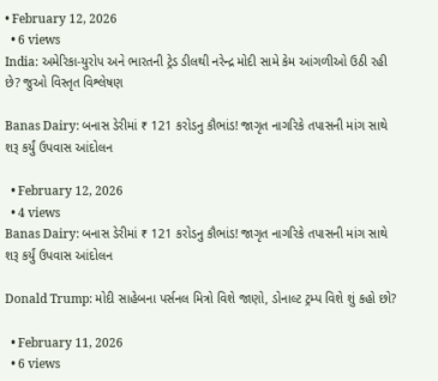• February 12, 2026
  • 6 views
India: અમેરિકા-યુરોપ અને ભારતની ટ્રેડ ડીલથી નરેન્દ્ર મોદી સામે કેમ આંગળીઓ ઉઠી રહી છે? જુઓ વિસ્તૃત વિશ્લેષણ

Banas Dairy: બનાસ ડેરીમાં ₹ 121 કરોડનુ કૌભાંડ! જાગૃત નાગરિકે તપાસની માંગ સાથે શરૂ કર્યું ઉપવાસ આંદોલન

  • February 12, 2026
  • 4 views
Banas Dairy: બનાસ ડેરીમાં ₹ 121 કરોડનુ કૌભાંડ! જાગૃત નાગરિકે તપાસની માંગ સાથે શરૂ કર્યું ઉપવાસ આંદોલન

Donald Trump: મોદી સાહેબના પર્સનલ મિત્રો વિશે જાણો, ડોનાલ્ટ ટ્રમ્પ વિશે શું કહો છો?

  • February 11, 2026
  • 6 views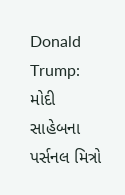Donald Trump: મોદી સાહેબના પર્સનલ મિત્રો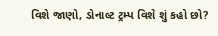વિશે જાણો, ડોનાલ્ટ ટ્રમ્પ વિશે શું કહો છો?